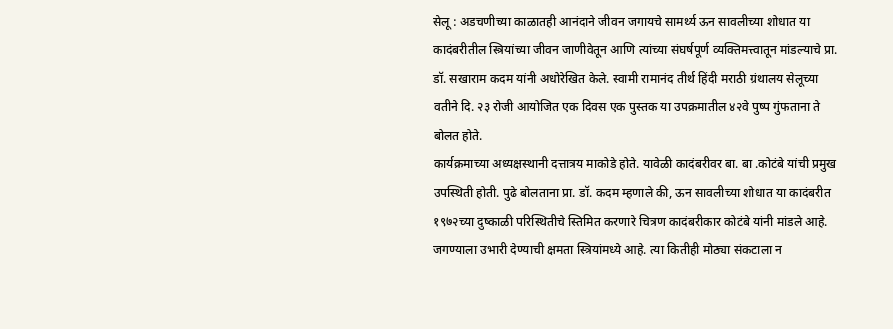सेलू : अडचणीच्या काळातही आनंदाने जीवन जगायचे सामर्थ्य ऊन सावलीच्या शोधात या कादंबरीतील स्त्रियांच्या जीवन जाणीवेतून आणि त्यांच्या संघर्षपूर्ण व्यक्तिमत्त्वातून मांडल्याचे प्रा. डॉ. सखाराम कदम यांनी अधोरेखित केले. स्वामी रामानंद तीर्थ हिंदी मराठी ग्रंथालय सेलूच्या वतीने दि. २३ रोजी आयोजित एक दिवस एक पुस्तक या उपक्रमातील ४२वे पुष्प गुंफताना ते बोलत होते.
कार्यक्रमाच्या अध्यक्षस्थानी दत्तात्रय माकोडे होते. यावेळी कादंबरीवर बा. बा .कोटंबे यांची प्रमुख उपस्थिती होती. पुढे बोलताना प्रा. डॉ. कदम म्हणाले की, ऊन सावलीच्या शोधात या कादंबरीत १९७२च्या दुष्काळी परिस्थितीचे स्तिमित करणारे चित्रण कादंबरीकार कोटंबे यांनी मांडले आहे. जगण्याला उभारी देण्याची क्षमता स्त्रियांमध्ये आहे. त्या कितीही मोठ्या संकटाला न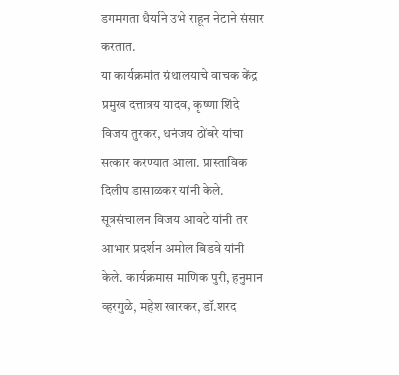डगमगता धैर्याने उभे राहून नेटाने संसार करतात.
या कार्यक्रमांत ग्रंथालयाचे वाचक केंद्र प्रमुख दत्तात्रय यादव, कृष्णा शिंदे विजय तुरकर, धनंजय ठोंबरे यांचा सत्कार करण्यात आला. प्रास्ताविक दिलीप डासाळकर यांनी केले. सूत्रसंचालन विजय आवटे यांनी तर आभार प्रदर्शन अमोल बिडवे यांनी केले. कार्यक्रमास माणिक पुरी, हनुमान व्हरगुळे, महेश खारकर, डॉ.शरद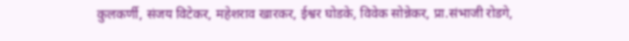कुलकर्णी, संजय विटेकर, महेशराव खारकर, ईश्वर घोडके, विवेक सोन्नेकर, प्रा.संभाजी रोडगे,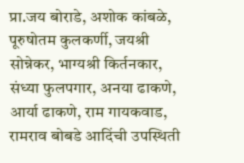प्रा.जय बोराडे, अशोक कांबळे, पूरुषोतम कुलकर्णी, जयश्री सोन्नेकर, भाग्यश्री किर्तनकार, संध्या फुलपगार, अनया ढाकणे, आर्या ढाकणे, राम गायकवाड, रामराव बोबडे आदिंची उपस्थिती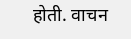होती. वाचन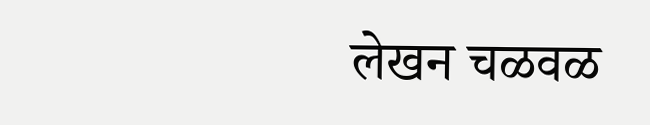लेखन चळवळ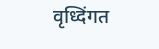वृध्दिंगत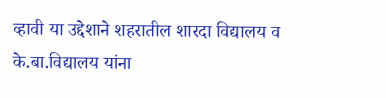व्हावी या उद्देशाने शहरातील शारदा विद्यालय व के.बा.विद्यालय यांना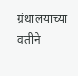ग्रंथालयाच्या वतीने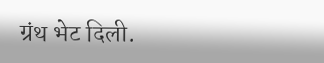ग्रंथ भेट दिली.